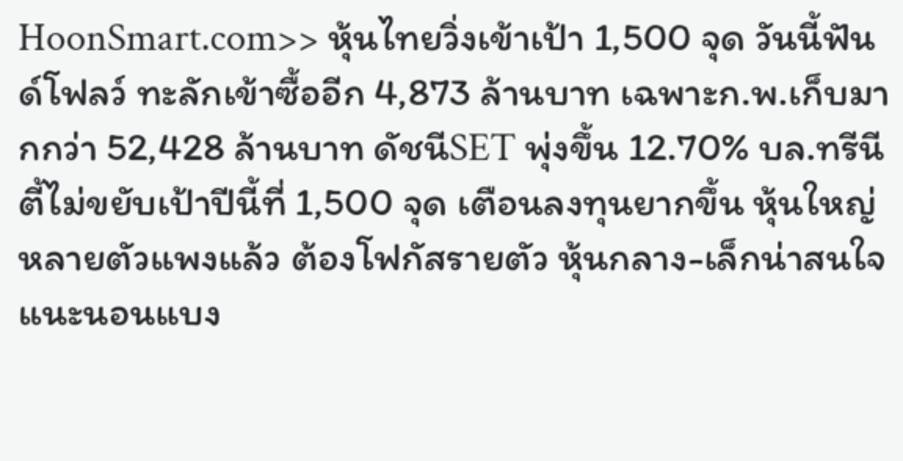HoonSmart.com>> หุ้นไทยวิ่งเข้าเป้า 1,500 จุด วันนี้ฟันด์โฟลว์ ทะลักเข้าซื้ออีก 4,873 ล้านบาท เฉพาะก.พ.เก็บมากกว่า 52,428 ล้านบาท ดัชนีSET พุ่งขึ้น 12.70% บล.ทรีนีตี้ไม่ขยับเป้าปีนี้ที่ 1,500 จุด เตือนลงทุนยากขึ้น หุ้นใหญ่หลายตัวแพงแล้ว ต้องโฟกัสรายตัว หุ้นกลาง-เล็กน่าสนใจ แนะนอนแบง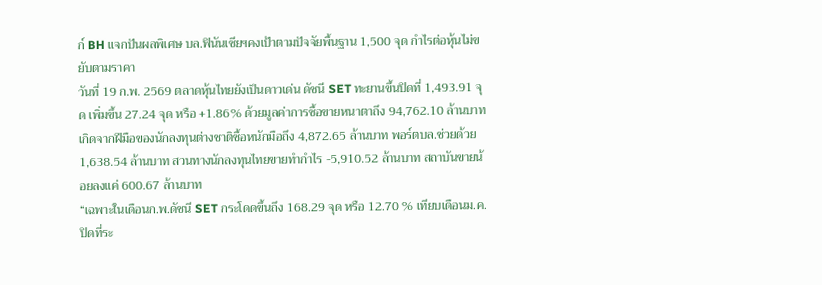ก์ BH แจกปันผลพิเศษ บล.ฟินันเซียฯคงเป้าตามปัจจัยพื้นฐาน 1,500 จุด กำไรต่อหุ้นไม่ขยับตามราคา
วันที่ 19 ก.พ. 2569 ตลาดหุ้นไทยยังเป็นดาวเด่น ดัชนี SET ทะยานขึ้นปิดที่ 1,493.91 จุด เพิ่มขึ้น 27.24 จุด หรือ +1.86% ด้วยมูลค่าการซื้อขายหนาตาถึง 94,762.10 ล้านบาท เกิดจากฝีมือของนักลงทุนต่างชาติซื้อหนักมือถึง 4,872.65 ล้านบาท พอร์ตบล.ช่วยด้วย 1,638.54 ล้านบาท สวนทางนักลงทุนไทยขายทำกำไร -5,910.52 ล้านบาท สถาบันขายน้อยลงแค่ 600.67 ล้านบาท
“เฉพาะในเดือนก.พ.ดัชนี SET กระโดดขึ้นถึง 168.29 จุด หรือ 12.70 % เทียบเดือนม.ค.ปิดที่ระ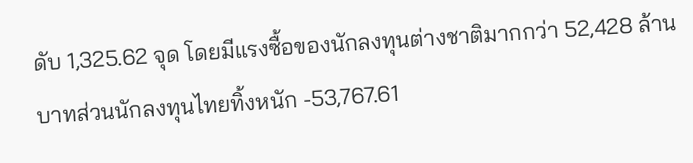ดับ 1,325.62 จุด โดยมีแรงซื้อของนักลงทุนต่างชาติมากกว่า 52,428 ล้านบาทส่วนนักลงทุนไทยทิ้งหนัก -53,767.61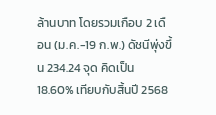ล้านบาท โดยรวมเกือบ 2 เดือน (ม.ค.-19 ก.พ.) ดัชนีพุ่งขึ้น 234.24 จุด คิดเป็น 18.60% เทียบกับสิ้นปี 2568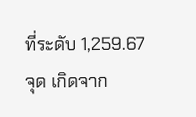ที่ระดับ 1,259.67 จุด เกิดจาก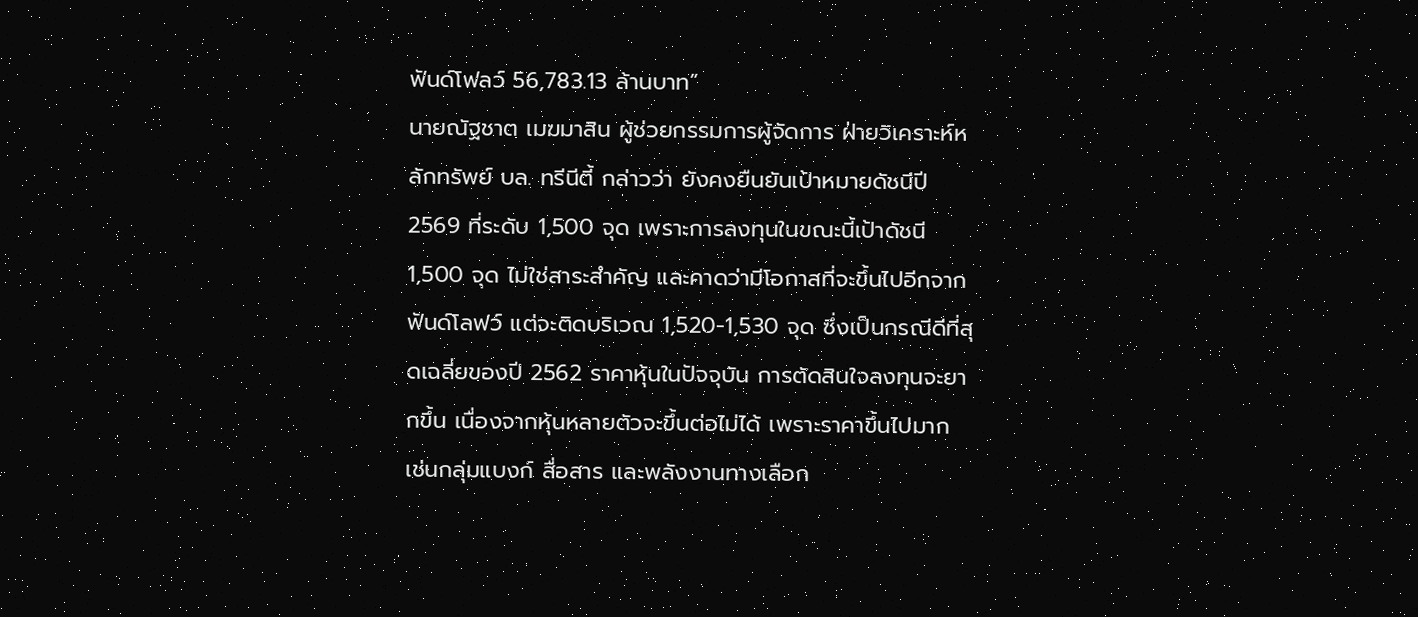ฟันด์โฟลว์ 56,783.13 ล้านบาท”
นายณัฐชาต เมฆมาสิน ผู้ช่วยกรรมการผู้จัดการ ฝ่ายวิเคราะห์หลักทรัพย์ บล. ทรีนีตี้ กล่าวว่า ยังคงยืนยันเป้าหมายดัชนีปี 2569 ที่ระดับ 1,500 จุด เพราะการลงทุนในขณะนี้เป้าดัชนี 1,500 จุด ไม่ใช่สาระสำคัญ และคาดว่ามีโอกาสที่จะขึ้นไปอีกจากฟันด์โลฟว์ แต่จะติดบริเวณ 1,520-1,530 จุด ซึ่งเป็นกรณีดีที่สุดเฉลี่ยของปี 2562 ราคาหุ้นในปัจจุบัน การตัดสินใจลงทุนจะยากขึ้น เนื่องจากหุ้นหลายตัวจะขึ้นต่อไม่ได้ เพราะราคาขึ้นไปมาก เช่นกลุ่มแบงก์ สื่อสาร และพลังงานทางเลือก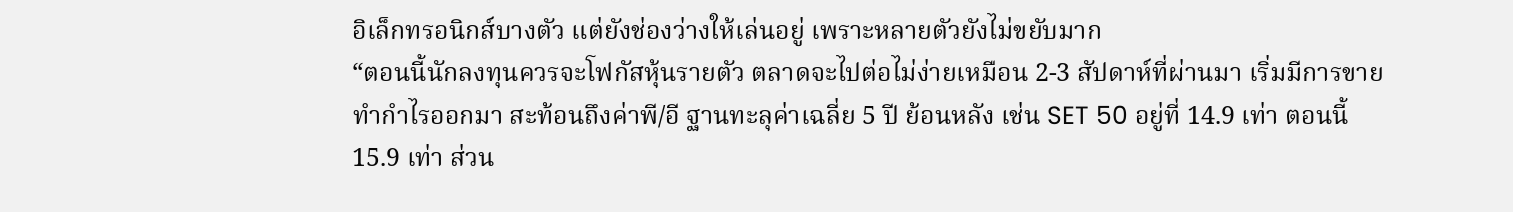อิเล็กทรอนิกส์บางตัว แต่ยังช่องว่างให้เล่นอยู่ เพราะหลายตัวยังไม่ขยับมาก
“ตอนนี้นักลงทุนควรจะโฟกัสหุ้นรายตัว ตลาดจะไปต่อไม่ง่ายเหมือน 2-3 สัปดาห์ที่ผ่านมา เริ่มมีการขายทำกำไรออกมา สะท้อนถึงค่าพี/อี ฐานทะลุค่าเฉลี่ย 5 ปี ย้อนหลัง เช่น SET 50 อยู่ที่ 14.9 เท่า ตอนนี้ 15.9 เท่า ส่วน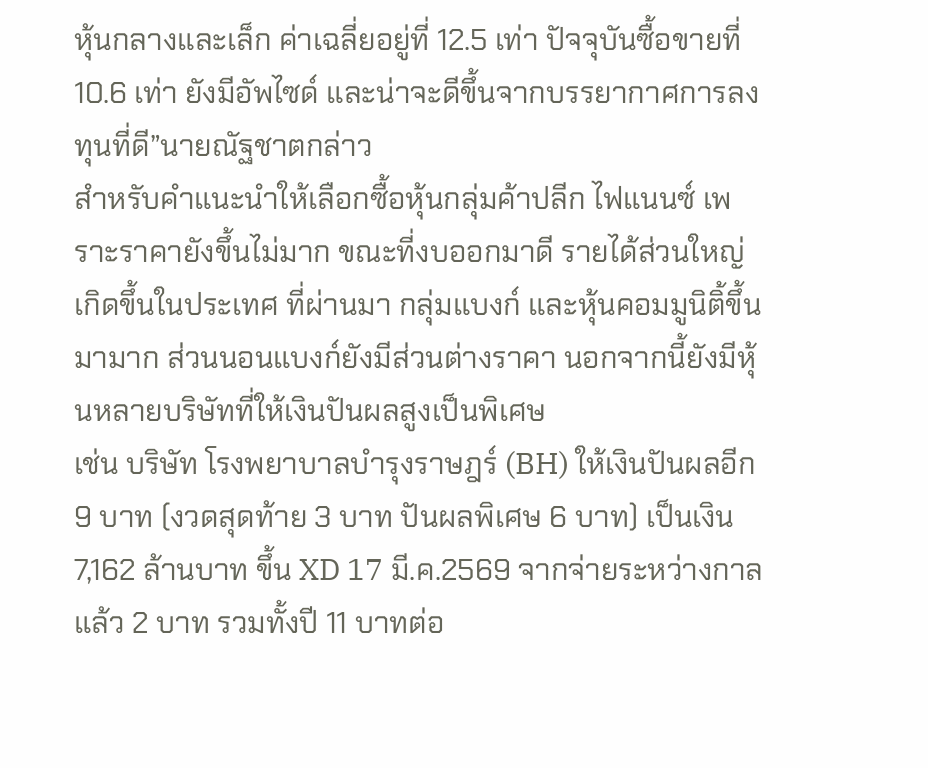หุ้นกลางและเล็ก ค่าเฉลี่ยอยู่ที่ 12.5 เท่า ปัจจุบันซื้อขายที่ 10.6 เท่า ยังมีอัพไซด์ และน่าจะดีขึ้นจากบรรยากาศการลงทุนที่ดี”นายณัฐชาตกล่าว
สำหรับคำแนะนำให้เลือกซื้อหุ้นกลุ่มค้าปลีก ไฟแนนซ์ เพราะราคายังขึ้นไม่มาก ขณะที่งบออกมาดี รายได้ส่วนใหญ่เกิดขึ้นในประเทศ ที่ผ่านมา กลุ่มแบงก์ และหุ้นคอมมูนิติ้ขึ้นมามาก ส่วนนอนแบงก์ยังมีส่วนต่างราคา นอกจากนี้ยังมีหุ้นหลายบริษัทที่ให้เงินปันผลสูงเป็นพิเศษ
เช่น บริษัท โรงพยาบาลบำรุงราษฎร์ (BH) ให้เงินปันผลอีก 9 บาท (งวดสุดท้าย 3 บาท ปันผลพิเศษ 6 บาท) เป็นเงิน 7,162 ล้านบาท ขึ้น XD 17 มี.ค.2569 จากจ่ายระหว่างกาลแล้ว 2 บาท รวมทั้งปี 11 บาทต่อ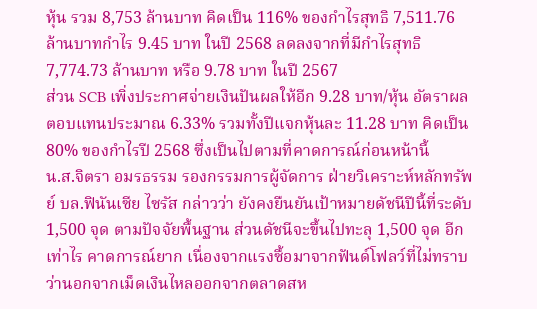หุ้น รวม 8,753 ล้านบาท คิดเป็น 116% ของกำไรสุทธิ 7,511.76 ล้านบาทกำไร 9.45 บาท ในปี 2568 ลดลงจากที่มีกำไรสุทธิ 7,774.73 ล้านบาท หรือ 9.78 บาท ในปี 2567
ส่วน SCB เพิ่งประกาศจ่ายเงินปันผลให้อีก 9.28 บาท/หุ้น อัตราผลตอบแทนประมาณ 6.33% รวมทั้งปีแจกหุ้นละ 11.28 บาท คิดเป็น 80% ของกำไรปี 2568 ซึ่งเป็นไปตามที่คาดการณ์ก่อนหน้านี้
น.ส.จิตรา อมรธรรม รองกรรมการผู้จัดการ ฝ่ายวิเคราะห์หลักทรัพย์ บล.ฟินันเซีย ไซรัส กล่าวว่า ยังคงยืนยันเป้าหมายดัชนีปีนี้ที่ระดับ 1,500 จุด ตามปัจจัยพื้นฐาน ส่วนดัชนีจะขึ้นไปทะลุ 1,500 จุด อีกเท่าไร คาดการณ์ยาก เนื่องจากแรงซื้อมาจากฟันด์โฟลว์ที่ไม่ทราบว่านอกจากเม็ดเงินไหลออกจากตลาดสห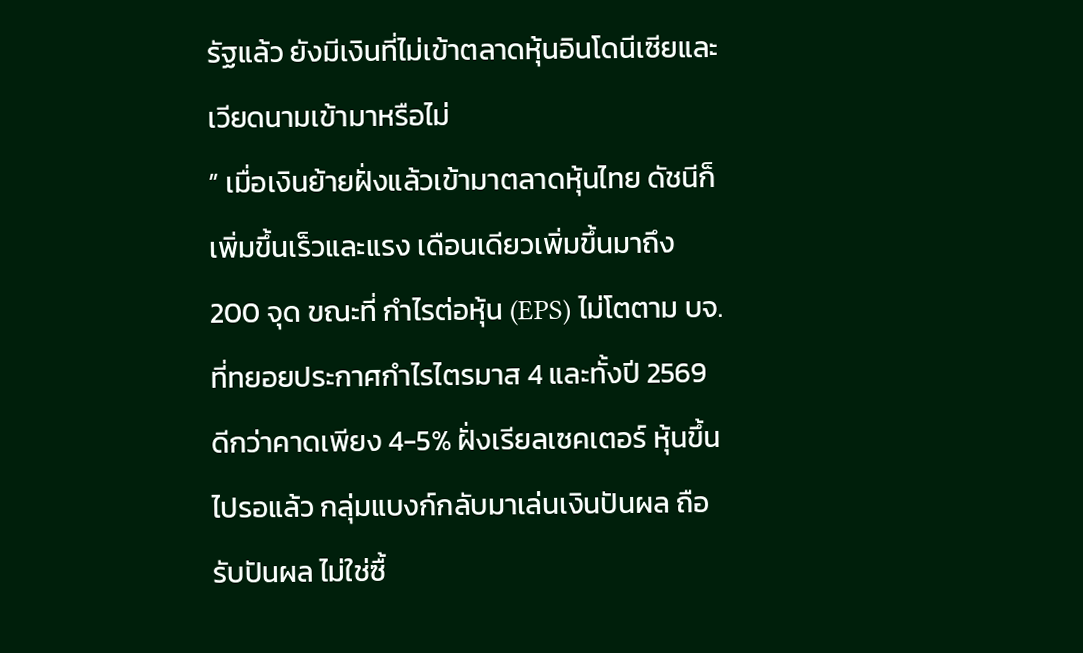รัฐแล้ว ยังมีเงินที่ไม่เข้าตลาดหุ้นอินโดนีเซียและเวียดนามเข้ามาหรือไม่
” เมื่อเงินย้ายฝั่งแล้วเข้ามาตลาดหุ้นไทย ดัชนีก็เพิ่มขึ้นเร็วและแรง เดือนเดียวเพิ่มขึ้นมาถึง 200 จุด ขณะที่ กำไรต่อหุ้น (EPS) ไม่โตตาม บจ.ที่ทยอยประกาศกำไรไตรมาส 4 และทั้งปี 2569 ดีกว่าคาดเพียง 4-5% ฝั่งเรียลเซคเตอร์ หุ้นขึ้นไปรอแล้ว กลุ่มแบงก์กลับมาเล่นเงินปันผล ถือรับปันผล ไม่ใช่ซื้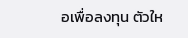อเพื่อลงทุน ตัวให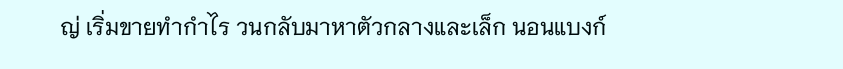ญ่ เริ่มขายทำกำไร วนกลับมาหาตัวกลางและเล็ก นอนแบงก์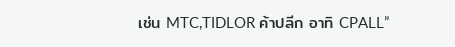เช่น MTC,TIDLOR ค้าปลีก อาทิ CPALL”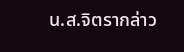น.ส.จิตรากล่าว